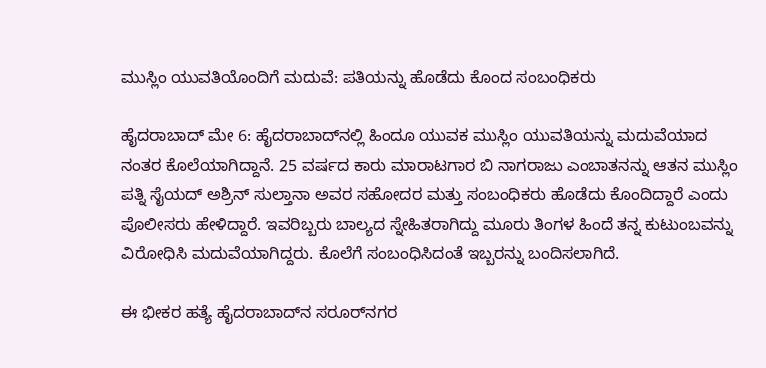ಮುಸ್ಲಿಂ ಯುವತಿಯೊಂದಿಗೆ ಮದುವೆ: ಪತಿಯನ್ನು ಹೊಡೆದು ಕೊಂದ ಸಂಬಂಧಿಕರು

ಹೈದರಾಬಾದ್ ಮೇ 6: ಹೈದರಾಬಾದ್‌ನಲ್ಲಿ ಹಿಂದೂ ಯುವಕ ಮುಸ್ಲಿಂ ಯುವತಿಯನ್ನು ಮದುವೆಯಾದ ನಂತರ ಕೊಲೆಯಾಗಿದ್ದಾನೆ. 25 ವರ್ಷದ ಕಾರು ಮಾರಾಟಗಾರ ಬಿ ನಾಗರಾಜು ಎಂಬಾತನನ್ನು ಆತನ ಮುಸ್ಲಿಂ ಪತ್ನಿ ಸೈಯದ್ ಅಶ್ರಿನ್ ಸುಲ್ತಾನಾ ಅವರ ಸಹೋದರ ಮತ್ತು ಸಂಬಂಧಿಕರು ಹೊಡೆದು ಕೊಂದಿದ್ದಾರೆ ಎಂದು ಪೊಲೀಸರು ಹೇಳಿದ್ದಾರೆ. ಇವರಿಬ್ಬರು ಬಾಲ್ಯದ ಸ್ನೇಹಿತರಾಗಿದ್ದು ಮೂರು ತಿಂಗಳ ಹಿಂದೆ ತನ್ನ ಕುಟುಂಬವನ್ನು ವಿರೋಧಿಸಿ ಮದುವೆಯಾಗಿದ್ದರು. ಕೊಲೆಗೆ ಸಂಬಂಧಿಸಿದಂತೆ ಇಬ್ಬರನ್ನು ಬಂದಿಸಲಾಗಿದೆ.

ಈ ಭೀಕರ ಹತ್ಯೆ ಹೈದರಾಬಾದ್‌ನ ಸರೂರ್‌ನಗರ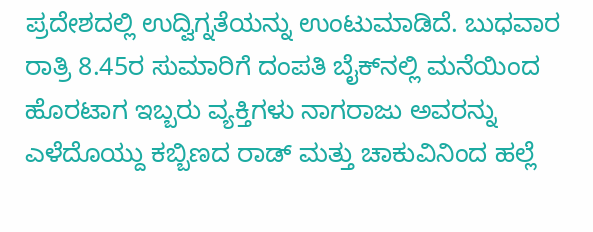ಪ್ರದೇಶದಲ್ಲಿ ಉದ್ವಿಗ್ನತೆಯನ್ನು ಉಂಟುಮಾಡಿದೆ. ಬುಧವಾರ ರಾತ್ರಿ 8.45ರ ಸುಮಾರಿಗೆ ದಂಪತಿ ಬೈಕ್‌ನಲ್ಲಿ ಮನೆಯಿಂದ ಹೊರಟಾಗ ಇಬ್ಬರು ವ್ಯಕ್ತಿಗಳು ನಾಗರಾಜು ಅವರನ್ನು ಎಳೆದೊಯ್ದು ಕಬ್ಬಿಣದ ರಾಡ್ ಮತ್ತು ಚಾಕುವಿನಿಂದ ಹಲ್ಲೆ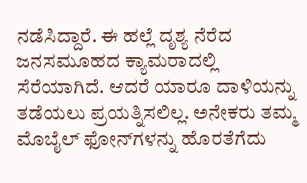ನಡೆಸಿದ್ದಾರೆ. ಈ ಹಲ್ಲೆ ದೃಶ್ಯ ನೆರೆದ ಜನಸಮೂಹದ ಕ್ಯಾಮರಾದಲ್ಲಿ ಸೆರೆಯಾಗಿದೆ. ಆದರೆ ಯಾರೂ ದಾಳಿಯನ್ನು ತಡೆಯಲು ಪ್ರಯತ್ನಿಸಲಿಲ್ಲ. ಅನೇಕರು ತಮ್ಮ ಮೊಬೈಲ್ ಫೋನ್‌ಗಳನ್ನು ಹೊರತೆಗೆದು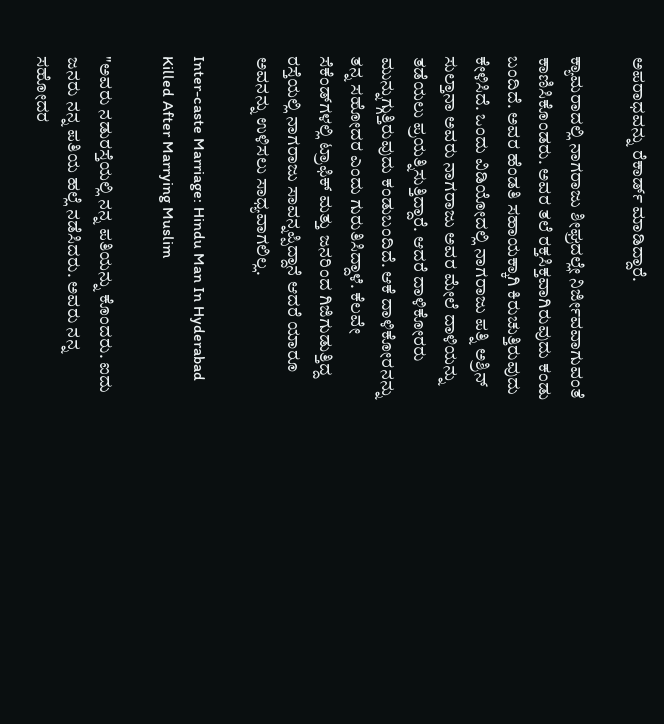ಅಪರಾಧವನ್ನು ರೆಕಾರ್ಡ್ ಮಾಡಿದ್ದಾರೆ.

ಕ್ಯಾಮರಾದಲ್ಲಿ ನಾಗರಾಜು ಶೀಘ್ರದಲ್ಲೇ ನಿರ್ಜೀವವಾಗುವಂತೆ ಕಾಣಿಸಿಕೊಂಡರು. ಅವರ ತಲೆ ರಕ್ತಸಿಕ್ತವಾಗಿರುವುದು ಕಂಡು ಬಂದಿದೆ. ಅವರ ಹೆಂಡತಿ ಸಹಾಯಕ್ಕಾಗಿ ಕಿರುಚುತ್ತಿರುವುದು ಕೇಳಿಸಿದೆ. ಒಂದು ವಿಡಿಯೋದಲ್ಲಿ ನಾಗರಾಜು ಪತ್ನಿ ಅಶ್ರಿನ್ ಸುಲ್ತಾನಾ ಅವರು ನಾಗರಾಜು ಅವರ ಮೇಲೆ ದಾಳಿಯನ್ನು ತಡೆಯಲು ಪ್ರಯತ್ನಿಸುತ್ತಿದ್ದಾರೆ. ಆದರೆ ದಾಳಿಕೋರರು ಮುನ್ನುಗ್ಗುತ್ತಿರುವುದು ಕಂಡುಬಂದಿದೆ. ಆಕೆ ದಾಳಿಕೋರನನ್ನು ತನ್ನ ಸಹೋದರ ಎಂದು ಗುರುತಿಸಿದ್ದಾಳೆ. ಕೆಲವೇ ಸೆಕೆಂಡ್‌ಗಳಲ್ಲಿ ಟ್ರಾಫಿಕ್ ಮತ್ತು ಜನರಿಂದ ಗಿಜಿಗುಡುತ್ತಿದ್ದ ರಸ್ತೆಯಲ್ಲಿ ನಾಗರಾಜು ಸಾವನ್ನಪ್ಪಿದ್ದಾನೆ ಆದರೆ ಯಾರೂ ಅವನನ್ನು ಉಳಿಸಲು ಸಾಧ್ಯವಾಗಲಿಲ್ಲ.

Inter-caste Marriage: Hindu Man In Hyderabad Killed After Marrying Muslim

"ಅವರು ನಡುರಸ್ತೆಯಲ್ಲಿ ನನ್ನ ಪತಿಯನ್ನು ಕೊಂದರು. ಐದು ಜನರು ನನ್ನ ಪತಿಯ ಹಲ್ಲೆ ನಡೆಸಿದರು. ಅವರು ನನ್ನ ಸಹೋದರ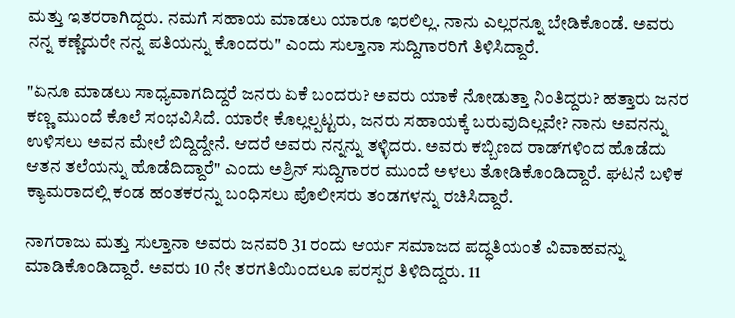ಮತ್ತು ಇತರರಾಗಿದ್ದರು. ನಮಗೆ ಸಹಾಯ ಮಾಡಲು ಯಾರೂ ಇರಲಿಲ್ಲ. ನಾನು ಎಲ್ಲರನ್ನೂ ಬೇಡಿಕೊಂಡೆ. ಅವರು ನನ್ನ ಕಣ್ಣೆದುರೇ ನನ್ನ ಪತಿಯನ್ನು ಕೊಂದರು" ಎಂದು ಸುಲ್ತಾನಾ ಸುದ್ದಿಗಾರರಿಗೆ ತಿಳಿಸಿದ್ದಾರೆ.

"ಏನೂ ಮಾಡಲು ಸಾಧ್ಯವಾಗದಿದ್ದರೆ ಜನರು ಏಕೆ ಬಂದರು? ಅವರು ಯಾಕೆ ನೋಡುತ್ತಾ ನಿಂತಿದ್ದರು? ಹತ್ತಾರು ಜನರ ಕಣ್ಣ ಮುಂದೆ ಕೊಲೆ ಸಂಭವಿಸಿದೆ. ಯಾರೇ ಕೊಲ್ಲಲ್ಪಟ್ಟರು, ಜನರು ಸಹಾಯಕ್ಕೆ ಬರುವುದಿಲ್ಲವೇ? ನಾನು ಅವನನ್ನು ಉಳಿಸಲು ಅವನ ಮೇಲೆ ಬಿದ್ದಿದ್ದೇನೆ. ಆದರೆ ಅವರು ನನ್ನನ್ನು ತಳ್ಳಿದರು. ಅವರು ಕಬ್ಬಿಣದ ರಾಡ್‌ಗಳಿಂದ ಹೊಡೆದು ಆತನ ತಲೆಯನ್ನು ಹೊಡೆದಿದ್ದಾರೆ" ಎಂದು ಅಶ್ರಿನ್ ಸುದ್ದಿಗಾರರ ಮುಂದೆ ಅಳಲು ತೋಡಿಕೊಂಡಿದ್ದಾರೆ. ಘಟನೆ ಬಳಿಕ ಕ್ಯಾಮರಾದಲ್ಲಿ ಕಂಡ ಹಂತಕರನ್ನು ಬಂಧಿಸಲು ಪೊಲೀಸರು ತಂಡಗಳನ್ನು ರಚಿಸಿದ್ದಾರೆ.

ನಾಗರಾಜು ಮತ್ತು ಸುಲ್ತಾನಾ ಅವರು ಜನವರಿ 31 ರಂದು ಆರ್ಯ ಸಮಾಜದ ಪದ್ಧತಿಯಂತೆ ವಿವಾಹವನ್ನು ಮಾಡಿಕೊಂಡಿದ್ದಾರೆ. ಅವರು 10 ನೇ ತರಗತಿಯಿಂದಲೂ ಪರಸ್ಪರ ತಿಳಿದಿದ್ದರು. 11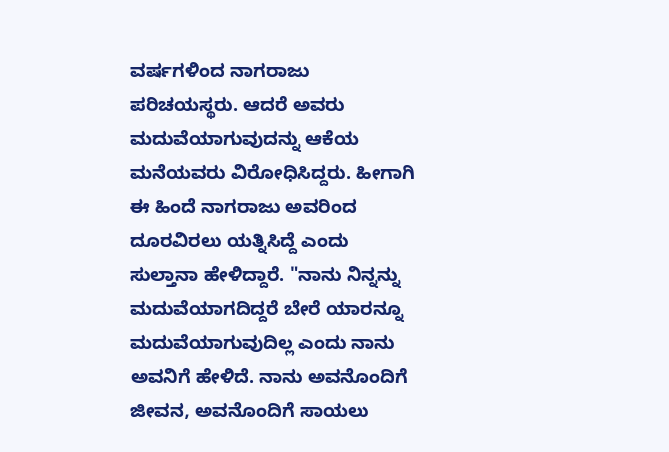ವರ್ಷಗಳಿಂದ ನಾಗರಾಜು ಪರಿಚಯಸ್ಥರು. ಆದರೆ ಅವರು ಮದುವೆಯಾಗುವುದನ್ನು ಆಕೆಯ ಮನೆಯವರು ವಿರೋಧಿಸಿದ್ದರು. ಹೀಗಾಗಿ ಈ ಹಿಂದೆ ನಾಗರಾಜು ಅವರಿಂದ ದೂರವಿರಲು ಯತ್ನಿಸಿದ್ದೆ ಎಂದು ಸುಲ್ತಾನಾ ಹೇಳಿದ್ದಾರೆ. "ನಾನು ನಿನ್ನನ್ನು ಮದುವೆಯಾಗದಿದ್ದರೆ ಬೇರೆ ಯಾರನ್ನೂ ಮದುವೆಯಾಗುವುದಿಲ್ಲ ಎಂದು ನಾನು ಅವನಿಗೆ ಹೇಳಿದೆ. ನಾನು ಅವನೊಂದಿಗೆ ಜೀವನ, ಅವನೊಂದಿಗೆ ಸಾಯಲು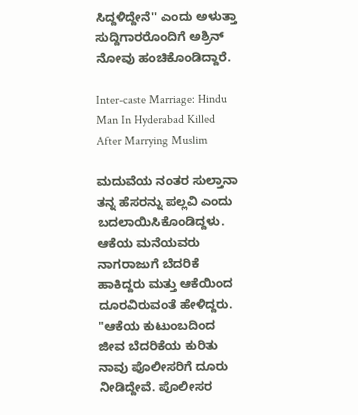ಸಿದ್ದಳಿದ್ದೇನೆ'' ಎಂದು ಅಳುತ್ತಾ ಸುದ್ದಿಗಾರರೊಂದಿಗೆ ಅಶ್ರಿನ್ ನೋವು ಹಂಚಿಕೊಂಡಿದ್ದಾರೆ.

Inter-caste Marriage: Hindu Man In Hyderabad Killed After Marrying Muslim

ಮದುವೆಯ ನಂತರ ಸುಲ್ತಾನಾ ತನ್ನ ಹೆಸರನ್ನು ಪಲ್ಲವಿ ಎಂದು ಬದಲಾಯಿಸಿಕೊಂಡಿದ್ದಳು. ಆಕೆಯ ಮನೆಯವರು ನಾಗರಾಜುಗೆ ಬೆದರಿಕೆ ಹಾಕಿದ್ದರು ಮತ್ತು ಆಕೆಯಿಂದ ದೂರವಿರುವಂತೆ ಹೇಳಿದ್ದರು. "ಆಕೆಯ ಕುಟುಂಬದಿಂದ ಜೀವ ಬೆದರಿಕೆಯ ಕುರಿತು ನಾವು ಪೊಲೀಸರಿಗೆ ದೂರು ನೀಡಿದ್ದೇವೆ. ಪೊಲೀಸರ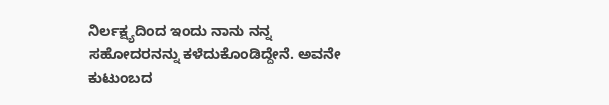ನಿರ್ಲಕ್ಷ್ಯದಿಂದ ಇಂದು ನಾನು ನನ್ನ ಸಹೋದರನನ್ನು ಕಳೆದುಕೊಂಡಿದ್ದೇನೆ. ಅವನೇ ಕುಟುಂಬದ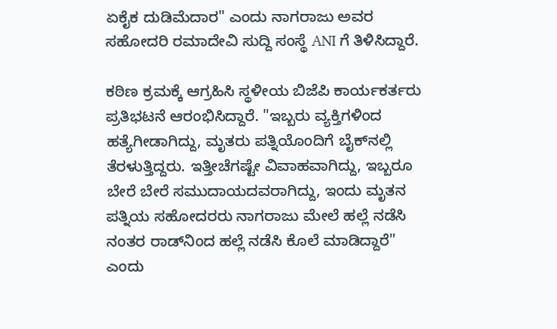ಏಕೈಕ ದುಡಿಮೆದಾರ" ಎಂದು ನಾಗರಾಜು ಅವರ ಸಹೋದರಿ ರಮಾದೇವಿ ಸುದ್ದಿ ಸಂಸ್ಥೆ ANI ಗೆ ತಿಳಿಸಿದ್ದಾರೆ.

ಕಠಿಣ ಕ್ರಮಕ್ಕೆ ಆಗ್ರಹಿಸಿ ಸ್ಥಳೀಯ ಬಿಜೆಪಿ ಕಾರ್ಯಕರ್ತರು ಪ್ರತಿಭಟನೆ ಆರಂಭಿಸಿದ್ದಾರೆ. "ಇಬ್ಬರು ವ್ಯಕ್ತಿಗಳಿಂದ ಹತ್ಯೆಗೀಡಾಗಿದ್ದು, ಮೃತರು ಪತ್ನಿಯೊಂದಿಗೆ ಬೈಕ್‌ನಲ್ಲಿ ತೆರಳುತ್ತಿದ್ದರು. ಇತ್ತೀಚೆಗಷ್ಟೇ ವಿವಾಹವಾಗಿದ್ದು, ಇಬ್ಬರೂ ಬೇರೆ ಬೇರೆ ಸಮುದಾಯದವರಾಗಿದ್ದು, ಇಂದು ಮೃತನ ಪತ್ನಿಯ ಸಹೋದರರು ನಾಗರಾಜು ಮೇಲೆ ಹಲ್ಲೆ ನಡೆಸಿ ನಂತರ ರಾಡ್‌ನಿಂದ ಹಲ್ಲೆ ನಡೆಸಿ ಕೊಲೆ ಮಾಡಿದ್ದಾರೆ" ಎಂದು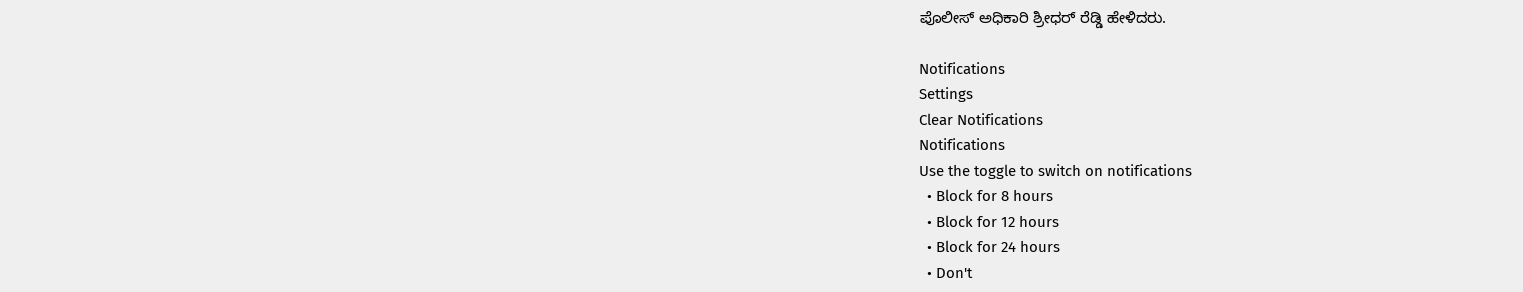ಪೊಲೀಸ್ ಅಧಿಕಾರಿ ಶ್ರೀಧರ್ ರೆಡ್ಡಿ ಹೇಳಿದರು.

Notifications
Settings
Clear Notifications
Notifications
Use the toggle to switch on notifications
  • Block for 8 hours
  • Block for 12 hours
  • Block for 24 hours
  • Don't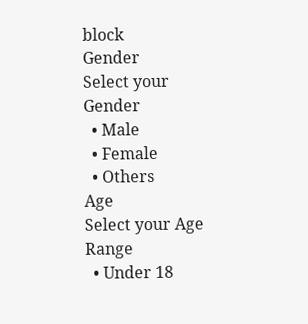block
Gender
Select your Gender
  • Male
  • Female
  • Others
Age
Select your Age Range
  • Under 18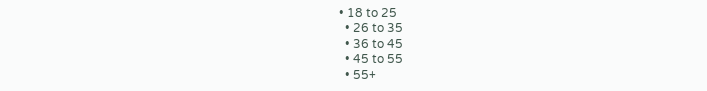• 18 to 25
  • 26 to 35
  • 36 to 45
  • 45 to 55
  • 55+